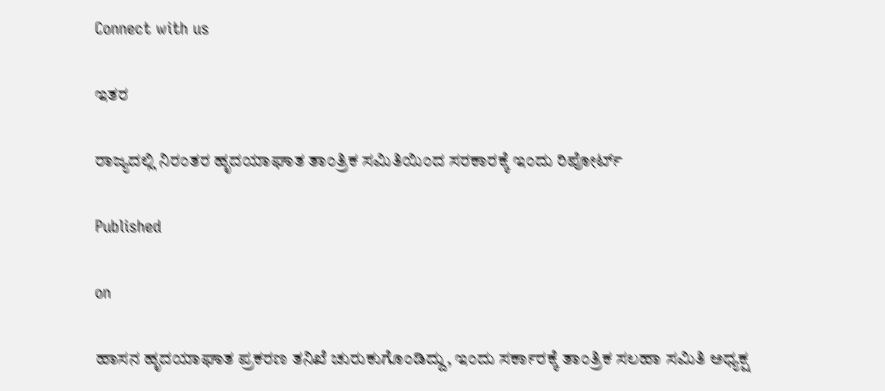Connect with us

ಇತರ

ರಾಜ್ಯದಲ್ಲಿ ನಿರಂತರ ಹೃದಯಾಘಾತ ತಾಂತ್ರಿಕ ಸಮಿತಿಯಿಂದ ಸರಕಾರಕ್ಕೆ ಇಂದು ರಿಪೋರ್ಟ್

Published

on

ಹಾಸನ ಹೃದಯಾಘಾತ ಪ್ರಕರಣ ತನಿಖೆ ಚುರುಕುಗೊಂಡಿದ್ದು, ಇಂದು ಸರ್ಕಾರಕ್ಕೆ ತಾಂತ್ರಿಕ ಸಲಹಾ ಸಮಿತಿ ಅಧ್ಯಕ್ಷ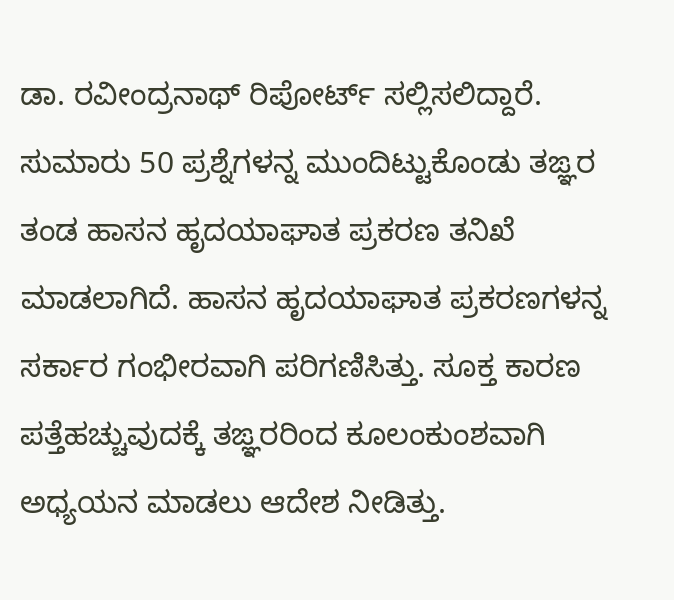ಡಾ. ರವೀಂದ್ರನಾಥ್ ರಿಪೋರ್ಟ್ ಸಲ್ಲಿಸಲಿದ್ದಾರೆ. ಸುಮಾರು 50 ಪ್ರಶ್ನೆಗಳನ್ನ ಮುಂದಿಟ್ಟುಕೊಂಡು ತಙ್ಞರ ತಂಡ ಹಾಸನ ಹೃದಯಾಘಾತ ಪ್ರಕರಣ ತನಿಖೆ ಮಾಡಲಾಗಿದೆ. ಹಾಸನ ಹೃದಯಾಘಾತ ಪ್ರಕರಣಗಳನ್ನ ಸರ್ಕಾರ ಗಂಭೀರವಾಗಿ ಪರಿಗಣಿಸಿತ್ತು. ಸೂಕ್ತ ಕಾರಣ ಪತ್ತೆಹಚ್ಚುವುದಕ್ಕೆ ತಙ್ಞರರಿಂದ ಕೂಲಂಕುಂಶವಾಗಿ ಅಧ್ಯಯನ ಮಾಡಲು ಆದೇಶ ನೀಡಿತ್ತು.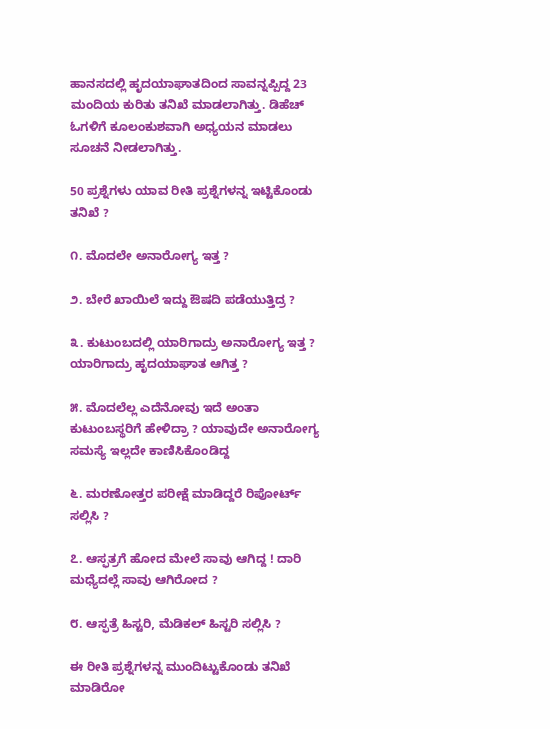ಹಾನಸದಲ್ಲಿ ಹೃದಯಾಘಾತದಿಂದ ಸಾವನ್ನಪ್ಪಿದ್ದ 23 ಮಂದಿಯ ಕುರಿತು ತನಿಖೆ ಮಾಡಲಾಗಿತ್ತು. ಡಿಹೆಚ್ ಓಗಳಿಗೆ ಕೂಲಂಕುಶವಾಗಿ ಅಧ್ಯಯನ ಮಾಡಲು ಸೂಚನೆ ನೀಡಲಾಗಿತ್ತು.

50 ಪ್ರಶ್ನೆಗಳು ಯಾವ ರೀತಿ ಪ್ರಶ್ನೆಗಳನ್ನ ಇಟ್ಟಿಕೊಂಡು ತನಿಖೆ ?

೧. ಮೊದಲೇ ಅನಾರೋಗ್ಯ ಇತ್ತ ?

೨. ಬೇರೆ ಖಾಯಿಲೆ ಇದ್ದು ಔಷದಿ ಪಡೆಯುತ್ತಿದ್ರ ?

೩. ಕುಟುಂಬದಲ್ಲಿ ಯಾರಿಗಾದ್ರು ಅನಾರೋಗ್ಯ ಇತ್ತ ? ಯಾರಿಗಾದ್ರು ಹೃದಯಾಘಾತ ಆಗಿತ್ತ ?

೫. ಮೊದಲೆಲ್ಲ ಎದೆನೋವು ಇದೆ ಅಂತಾ ಕುಟುಂಬಸ್ಥರಿಗೆ ಹೇಳಿದ್ರಾ ? ಯಾವುದೇ ಅನಾರೋಗ್ಯ ಸಮಸ್ಯೆ ಇಲ್ಲದೇ ಕಾಣಿಸಿಕೊಂಡಿದ್ದ

೬. ಮರಣೋತ್ತರ ಪರೀಕ್ಷೆ ಮಾಡಿದ್ದರೆ ರಿಪೋರ್ಟ್ ಸಲ್ಲಿಸಿ ?

೭. ಆಸ್ಫತ್ರಗೆ ಹೋದ ಮೇಲೆ ಸಾವು ಆಗಿದ್ದ ! ದಾರಿ ಮಧ್ಯೆದಲ್ಲೆ ಸಾವು ಆಗಿರೋದ ?

೮. ಆಸ್ಫತ್ರೆ ಹಿಸ್ಟರಿ, ಮೆಡಿಕಲ್ ಹಿಸ್ಟರಿ ಸಲ್ಲಿಸಿ ?

ಈ ರೀತಿ ಪ್ರಶ್ನೆಗಳನ್ನ ಮುಂದಿಟ್ಟುಕೊಂಡು ತನಿಖೆ ಮಾಡಿರೋ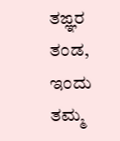ತಙ್ಞರ ತಂಡ, ಇಂದು ತಮ್ಮ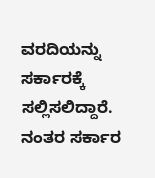ವರದಿಯನ್ನು ಸರ್ಕಾರಕ್ಕೆ ಸಲ್ಲಿಸಲಿದ್ದಾರೆ. ನಂತರ ಸರ್ಕಾರ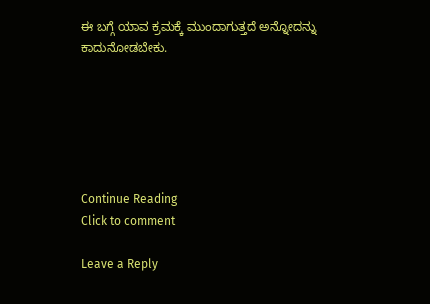ಈ ಬಗ್ಗೆ ಯಾವ ಕ್ರಮಕ್ಕೆ ಮುಂದಾಗುತ್ತದೆ ಅನ್ನೋದನ್ನು ಕಾದುನೋಡಬೇಕು.






Continue Reading
Click to comment

Leave a Reply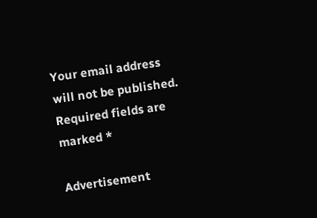Your email address will not be published. Required fields are marked *

Advertisement